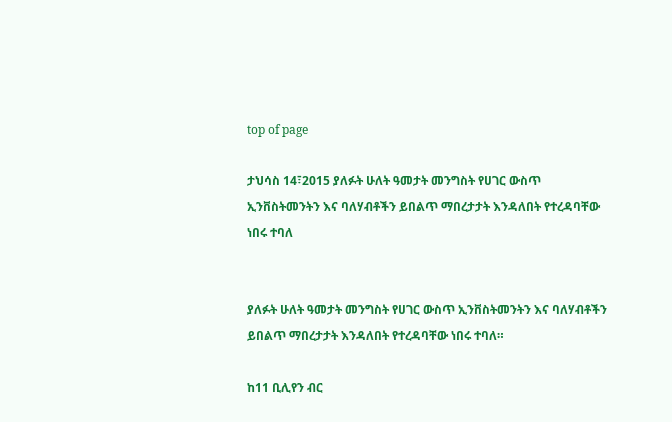top of page

ታህሳስ 14፣2015 ያለፉት ሁለት ዓመታት መንግስት የሀገር ውስጥ ኢንቨስትመንትን እና ባለሃብቶችን ይበልጥ ማበረታታት እንዳለበት የተረዳባቸው ነበሩ ተባለ


ያለፉት ሁለት ዓመታት መንግስት የሀገር ውስጥ ኢንቨስትመንትን እና ባለሃብቶችን ይበልጥ ማበረታታት እንዳለበት የተረዳባቸው ነበሩ ተባለ።

ከ11 ቢሊየን ብር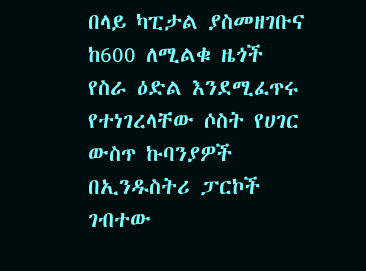በላይ ካፒታል ያስመዘገቡና ከ600 ለሚልቁ ዜጎች የስራ ዕድል እንደሚፈጥሩ የተነገረላቸው ሶስት የሀገር ውስጥ ኩባንያዎች በኢንዱስትሪ ፓርኮች ገብተው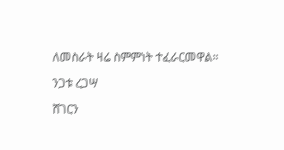ለመስራት ዛሬ ስምምነት ተፈራርመዋል።

ንጋቱ ረጋሣ

ሸገርን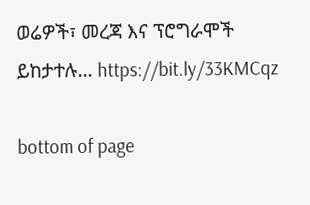ወሬዎች፣ መረጃ እና ፕሮግራሞች ይከታተሉ… https://bit.ly/33KMCqz

bottom of page